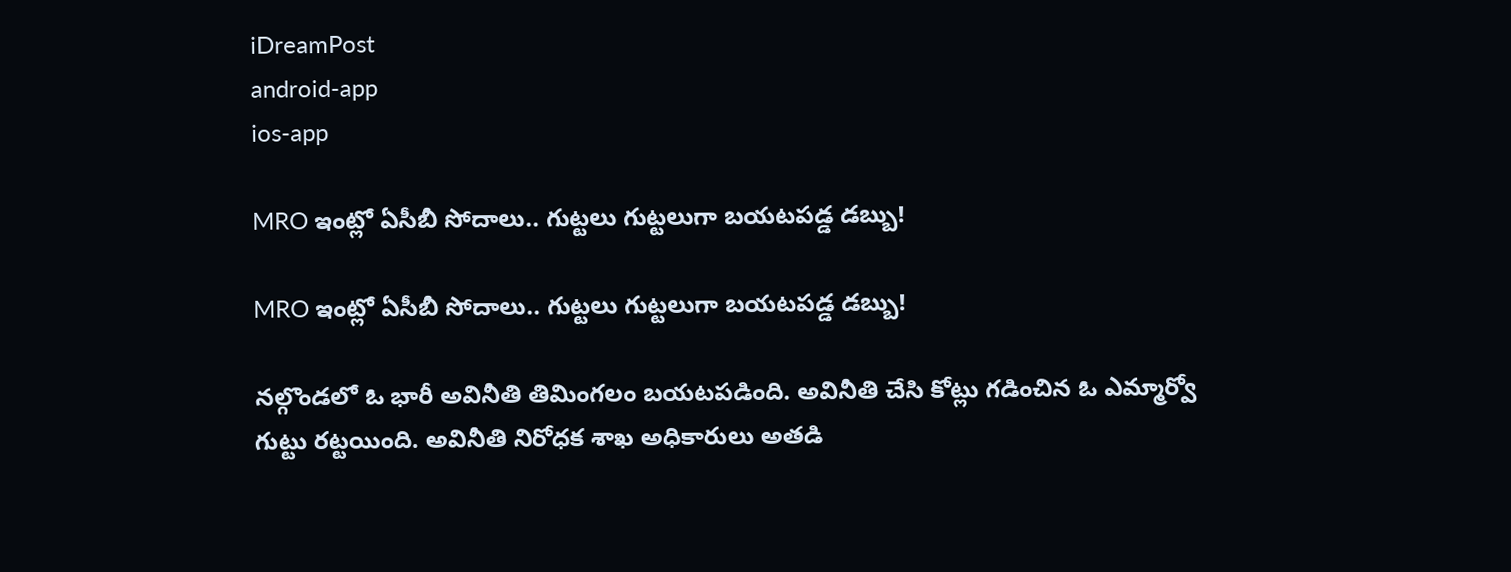iDreamPost
android-app
ios-app

MRO ఇంట్లో ఏసీబీ సోదాలు.. గుట్టలు గుట్టలుగా బయటపడ్డ డబ్బు!

MRO ఇంట్లో ఏసీబీ సోదాలు.. గుట్టలు గుట్టలుగా బయటపడ్డ డబ్బు!

నల్గొండలో ఓ భారీ అవినీతి తిమింగలం బయటపడింది. అవినీతి చేసి కోట్లు గడించిన ఓ ఎమ్మార్వో గుట్టు రట్టయింది. అవినీతి నిరోధక శాఖ అధికారులు అతడి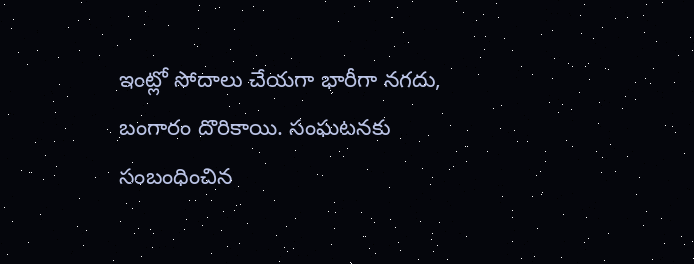ఇంట్లో సోదాలు చేయగా భారీగా నగదు, బంగారం దొరికాయి. సంఘటనకు సంబంధించిన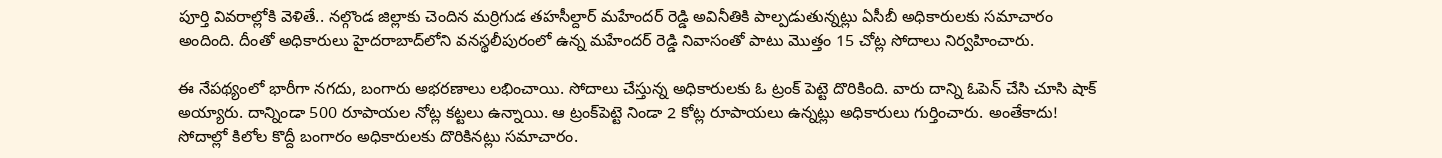పూర్తి వివరాల్లోకి వెళితే.. నల్గొండ జిల్లాకు చెందిన మర్రిగుడ తహసీల్దార్‌ మహేందర్‌ రెడ్డి అవినీతికి పాల్పడుతున్నట్లు ఏసీబీ అధికారులకు సమాచారం అందింది. దీంతో అధికారులు హైదరాబాద్‌లోని వనస్థలీపురంలో ఉన్న మహేందర్‌ రెడ్డి నివాసంతో పాటు మొత్తం 15 చోట్ల సోదాలు నిర్వహించారు.

ఈ నేపథ్యంలో భారీగా నగదు, బంగారు అభరణాలు లభించాయి. సోదాలు చేస్తున్న అధికారులకు ఓ ట్రంక్‌ పెట్టె దొరికింది. వారు దాన్ని ఓపెన్‌ చేసి చూసి షాక్‌ అయ్యారు. దాన్నిండా 500 రూపాయల నోట్ల కట్టలు ఉన్నాయి. ఆ ట్రంక్‌పెట్టె నిండా 2 కోట్ల రూపాయలు ఉన్నట్లు అధికారులు గుర్తించారు. అంతేకాదు! సోదాల్లో కిలోల కొద్దీ బంగారం అధికారులకు దొరికినట్లు సమాచారం.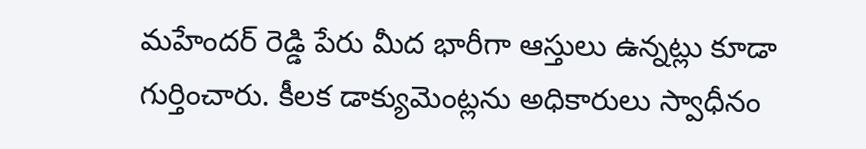మహేందర్‌ రెడ్డి పేరు మీద భారీగా ఆస్తులు ఉన్నట్లు కూడా గుర్తించారు. కీలక డాక్యుమెంట్లను అధికారులు స్వాధీనం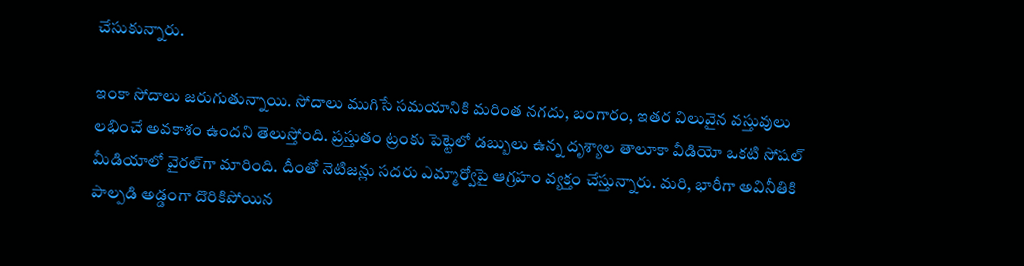చేసుకున్నారు.

ఇంకా సోదాలు జరుగుతున్నాయి. సోదాలు ముగిసే సమయానికి మరింత నగదు, బంగారం, ఇతర విలువైన వస్తువులు లభించే అవకాశం ఉందని తెలుస్తోంది. ప్రస్తుతం ట్రంకు పెట్టెలో డబ్బులు ఉన్న దృశ్యాల తాలూకా వీడియో ఒకటి సోషల్‌ మీడియాలో వైరల్‌గా మారింది. దీంతో నెటిజన్లు సదరు ఎమ్మార్వోపై ఆగ్రహం వ్యక్తం చేస్తున్నారు. మరి, భారీగా అవినీతికి పాల్పడి అడ్డంగా దొరికిపోయిన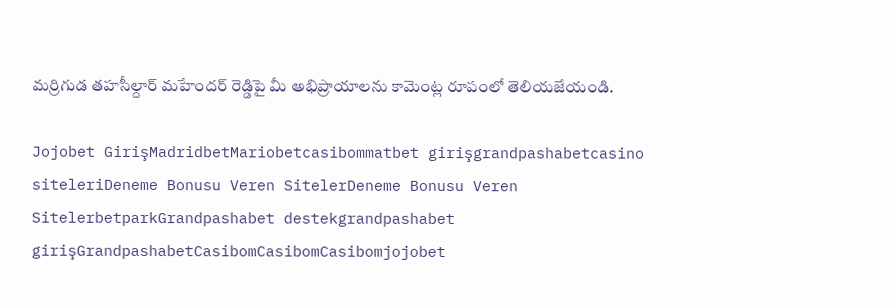మర్రిగుడ తహసీల్దార్‌ మహేందర్‌ రెడ్డిపై మీ అభిప్రాయాలను కామెంట్ల రూపంలో తెలియజేయండి.

Jojobet GirişMadridbetMariobetcasibommatbet girişgrandpashabetcasino siteleriDeneme Bonusu Veren SitelerDeneme Bonusu Veren SitelerbetparkGrandpashabet destekgrandpashabet girişGrandpashabetCasibomCasibomCasibomjojobet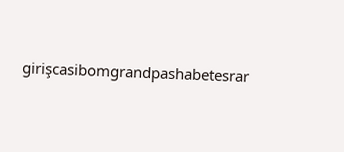girişcasibomgrandpashabetesrar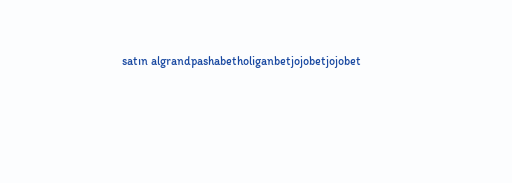satın algrandpashabetholiganbetjojobetjojobet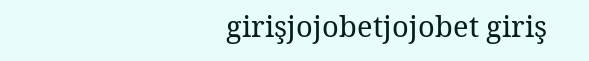girişjojobetjojobet giriş